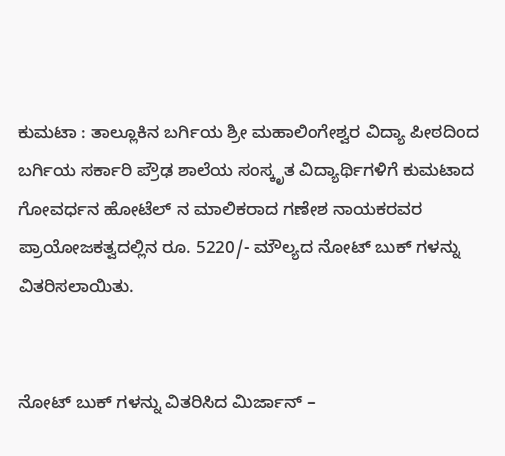ಕುಮಟಾ : ತಾಲ್ಲೂಕಿನ ಬರ್ಗಿಯ ಶ್ರೀ ಮಹಾಲಿಂಗೇಶ್ವರ ವಿದ್ಯಾ ಪೀಠದಿಂದ ಬರ್ಗಿಯ ಸರ್ಕಾರಿ ಪ್ರೌಢ ಶಾಲೆಯ ಸಂಸ್ಕೃತ ವಿದ್ಯಾರ್ಥಿಗಳಿಗೆ ಕುಮಟಾದ ಗೋವರ್ಧನ ಹೋಟೆಲ್ ನ ಮಾಲಿಕರಾದ ಗಣೇಶ ನಾಯಕರವರ ಪ್ರಾಯೋಜಕತ್ವದಲ್ಲಿನ ರೂ. 5220/- ಮೌಲ್ಯದ ನೋಟ್ ಬುಕ್ ಗಳನ್ನು ವಿತರಿಸಲಾಯಿತು.


ನೋಟ್ ಬುಕ್ ಗಳನ್ನು ವಿತರಿಸಿದ ಮಿರ್ಜಾನ್ –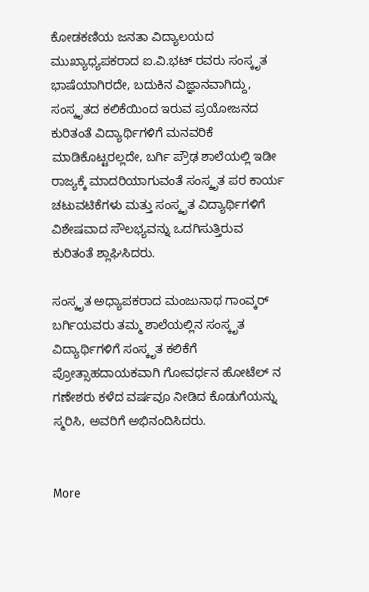ಕೋಡಕಣಿಯ ಜನತಾ ವಿದ್ಯಾಲಯದ ಮುಖ್ಯಾಧ್ಯಪಕರಾದ ಐ.ವಿ.ಭಟ್ ರವರು ಸಂಸ್ಕೃತ ಭಾಷೆಯಾಗಿರದೇ, ಬದುಕಿನ ವಿಜ್ಞಾನವಾಗಿದ್ದು, ಸಂಸ್ಕೃತದ ಕಲಿಕೆಯಿಂದ ಇರುವ ಪ್ರಯೋಜನದ ಕುರಿತಂತೆ ವಿದ್ಯಾರ್ಥಿಗಳಿಗೆ ಮನವರಿಕೆ ಮಾಡಿಕೊಟ್ಟರಲ್ಲದೇ, ಬರ್ಗಿ ಪ್ರೌಢ ಶಾಲೆಯಲ್ಲಿ ಇಡೀ ರಾಜ್ಯಕ್ಕೆ ಮಾದರಿಯಾಗುವಂತೆ ಸಂಸ್ಕೃತ ಪರ ಕಾರ್ಯ ಚಟುವಟಿಕೆಗಳು ಮತ್ತು ಸಂಸ್ಕೃತ ವಿದ್ಯಾರ್ಥಿಗಳಿಗೆ ವಿಶೇಷವಾದ ಸೌಲಭ್ಯವನ್ನು ಒದಗಿಸುತ್ತಿರುವ ಕುರಿತಂತೆ ಶ್ಲಾಘಿಸಿದರು.

ಸಂಸ್ಕೃತ ಅಧ್ಯಾಪಕರಾದ ಮಂಜುನಾಥ ಗಾಂವ್ಕರ್ ಬರ್ಗಿಯವರು ತಮ್ಮ ಶಾಲೆಯಲ್ಲಿನ ಸಂಸ್ಕೃತ ವಿದ್ಯಾರ್ಥಿಗಳಿಗೆ ಸಂಸ್ಕೃತ ಕಲಿಕೆಗೆ ಪ್ರೋತ್ಸಾಹದಾಯಕವಾಗಿ ಗೋವರ್ಧನ ಹೋಟೆಲ್ ನ ಗಣೇಶರು ಕಳೆದ ವರ್ಷವೂ ನೀಡಿದ ಕೊಡುಗೆಯನ್ನು ಸ್ಮರಿಸಿ, ಅವರಿಗೆ ಅಭಿನಂದಿಸಿದರು.


More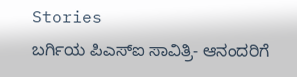Stories
ಬರ್ಗಿಯ ಪಿಎಸ್ಐ ಸಾವಿತ್ರಿ- ಆನಂದರಿಗೆ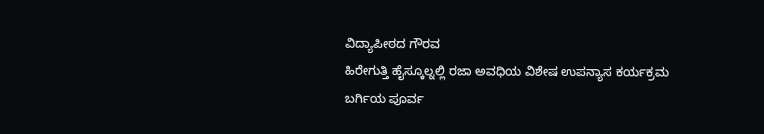ವಿದ್ಯಾಪೀಠದ ಗೌರವ
ಹಿರೇಗುತ್ತಿ ಹೈಸ್ಕೂಲ್ನಲ್ಲಿ ರಜಾ ಅವಧಿಯ ವಿಶೇಷ ಉಪನ್ಯಾಸ ಕರ್ಯಕ್ರಮ
ಬರ್ಗಿಯ ಪೂರ್ವ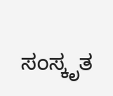ಸಂಸ್ಕೃತ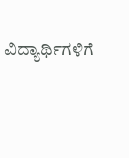ವಿದ್ಯಾರ್ಥಿಗಳಿಗೆ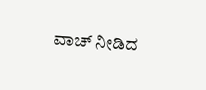ವಾಚ್ ನೀಡಿದ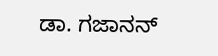ಡಾ. ಗಜಾನನ್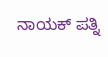ನಾಯಕ್ ಪತ್ನಿ